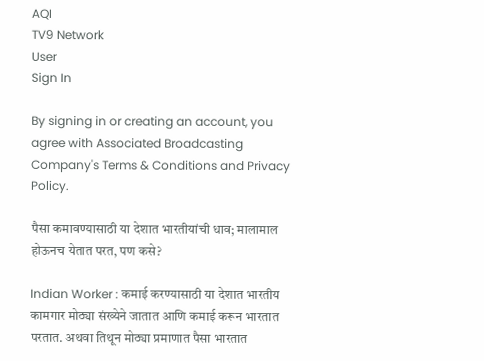AQI
TV9 Network
User
Sign In

By signing in or creating an account, you agree with Associated Broadcasting Company's Terms & Conditions and Privacy Policy.

पैसा कमावण्यासाठी या देशात भारतीयांची धाव; मालामाल होऊनच येतात परत, पण कसे?

Indian Worker : कमाई करण्यासाठी या देशात भारतीय कामगार मोठ्या संख्येने जातात आणि कमाई करून भारतात परतात. अथवा तिथून मोठ्या प्रमाणात पैसा भारतात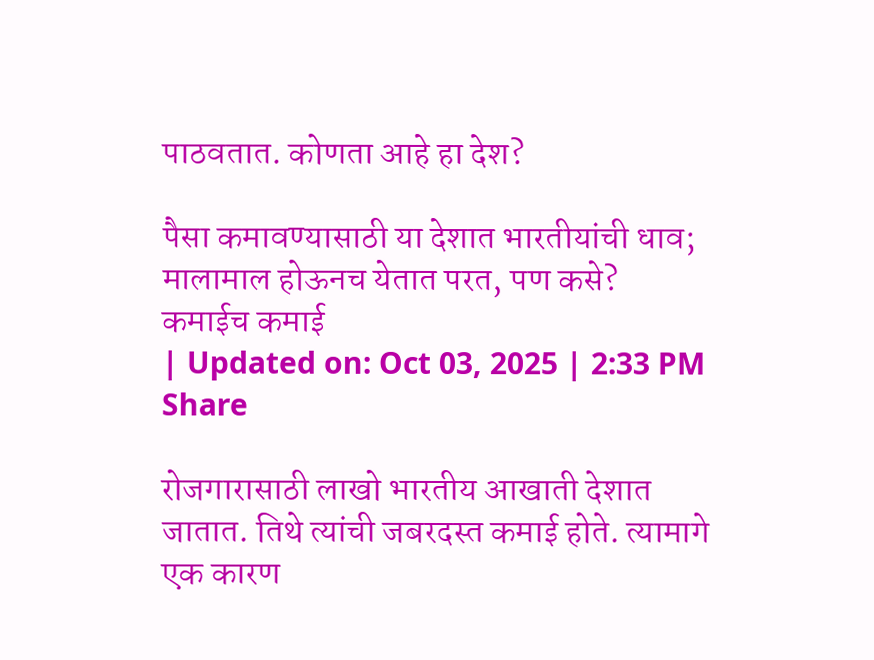पाठवतात. कोणता आहे हा देश?

पैसा कमावण्यासाठी या देशात भारतीयांची धाव; मालामाल होऊनच येतात परत, पण कसे?
कमाईच कमाई
| Updated on: Oct 03, 2025 | 2:33 PM
Share

रोजगारासाठी लाखो भारतीय आखाती देशात जातात. तिथे त्यांची जबरदस्त कमाई होते. त्यामागे एक कारण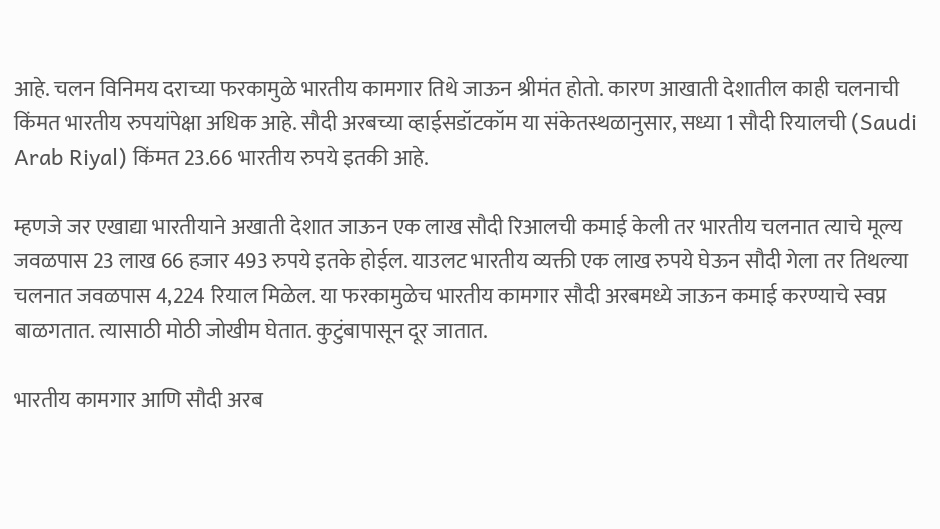आहे. चलन विनिमय दराच्या फरकामुळे भारतीय कामगार तिथे जाऊन श्रीमंत होतो. कारण आखाती देशातील काही चलनाची किंमत भारतीय रुपयांपेक्षा अधिक आहे. सौदी अरबच्या व्हाईसडॉटकॉम या संकेतस्थळानुसार, सध्या 1 सौदी रियालची (Saudi Arab Riyal) किंमत 23.66 भारतीय रुपये इतकी आहे.

म्हणजे जर एखाद्या भारतीयाने अखाती देशात जाऊन एक लाख सौदी रिआलची कमाई केली तर भारतीय चलनात त्याचे मूल्य जवळपास 23 लाख 66 हजार 493 रुपये इतके होईल. याउलट भारतीय व्यक्ती एक लाख रुपये घेऊन सौदी गेला तर तिथल्या चलनात जवळपास 4,224 रियाल मिळेल. या फरकामुळेच भारतीय कामगार सौदी अरबमध्ये जाऊन कमाई करण्याचे स्वप्न बाळगतात. त्यासाठी मोठी जोखीम घेतात. कुटुंबापासून दूर जातात.

भारतीय कामगार आणि सौदी अरब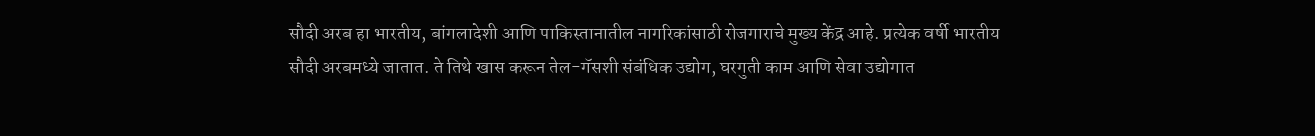सौदी अरब हा भारतीय, बांगलादेशी आणि पाकिस्तानातील नागरिकांसाठी रोजगाराचे मुख्य केंद्र आहे. प्रत्येक वर्षी भारतीय सौदी अरबमध्ये जातात. ते तिथे खास करून तेल-गॅसशी संबंधिक उद्योग, घरगुती काम आणि सेवा उद्योगात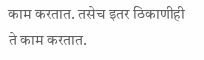काम करतात. तसेच इतर ठिकाणीही ते काम करतात.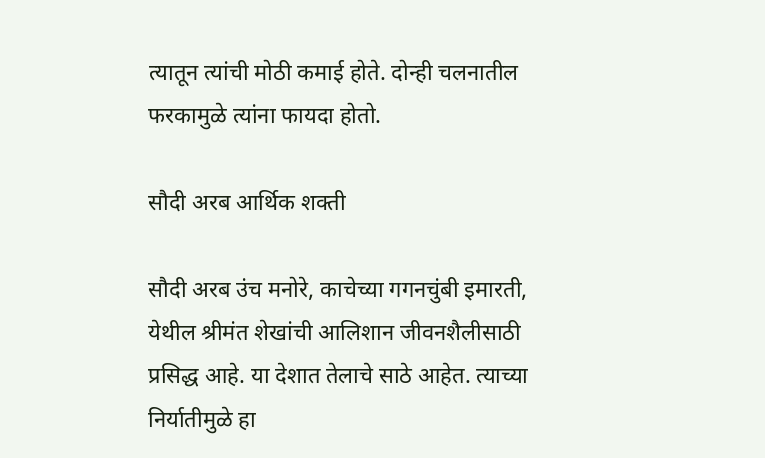त्यातून त्यांची मोठी कमाई होते. दोन्ही चलनातील फरकामुळे त्यांना फायदा होतो.

सौदी अरब आर्थिक शक्ती

सौदी अरब उंच मनोरे, काचेच्या गगनचुंबी इमारती, येथील श्रीमंत शेखांची आलिशान जीवनशैलीसाठी प्रसिद्ध आहे. या देशात तेलाचे साठे आहेत. त्याच्या निर्यातीमुळे हा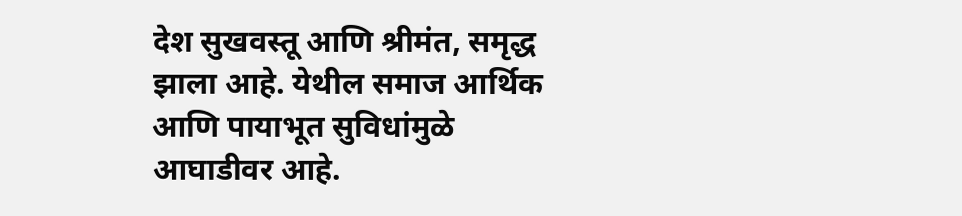देश सुखवस्तू आणि श्रीमंत, समृद्ध झाला आहे. येथील समाज आर्थिक आणि पायाभूत सुविधांमुळे आघाडीवर आहे.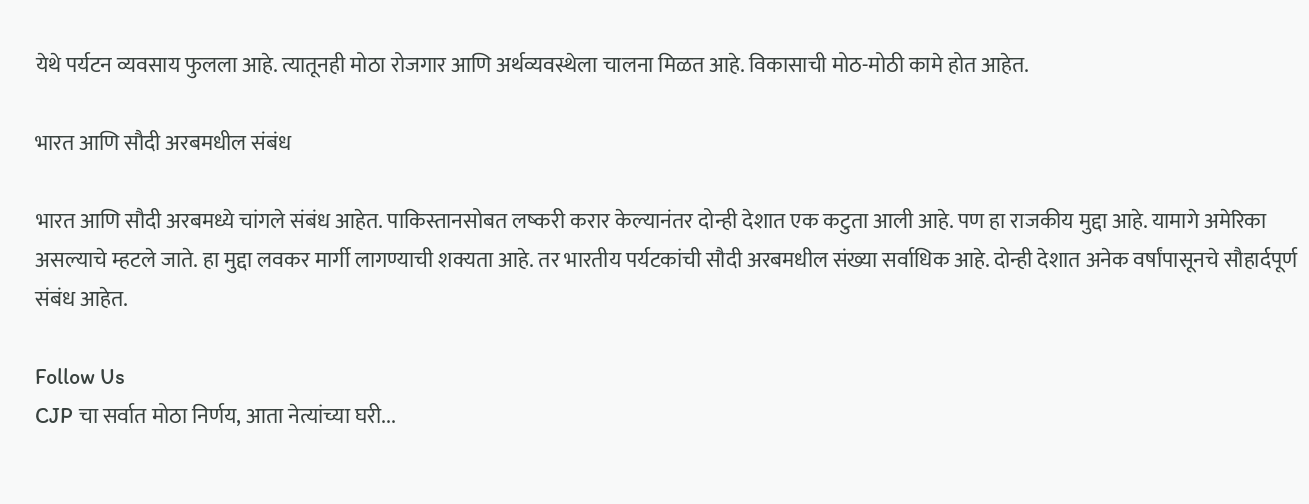येथे पर्यटन व्यवसाय फुलला आहे. त्यातूनही मोठा रोजगार आणि अर्थव्यवस्थेला चालना मिळत आहे. विकासाची मोठ-मोठी कामे होत आहेत.

भारत आणि सौदी अरबमधील संबंध

भारत आणि सौदी अरबमध्ये चांगले संबंध आहेत. पाकिस्तानसोबत लष्करी करार केल्यानंतर दोन्ही देशात एक कटुता आली आहे. पण हा राजकीय मुद्दा आहे. यामागे अमेरिका असल्याचे म्हटले जाते. हा मुद्दा लवकर मार्गी लागण्याची शक्यता आहे. तर भारतीय पर्यटकांची सौदी अरबमधील संख्या सर्वाधिक आहे. दोन्ही देशात अनेक वर्षांपासूनचे सौहार्दपूर्ण संबंध आहेत.

Follow Us
CJP चा सर्वात मोठा निर्णय, आता नेत्यांच्या घरी...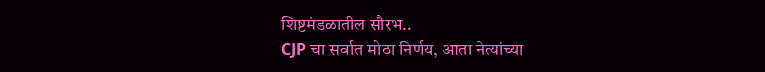शिष्टमंडळातील सौरभ..
CJP चा सर्वात मोठा निर्णय, आता नेत्यांच्या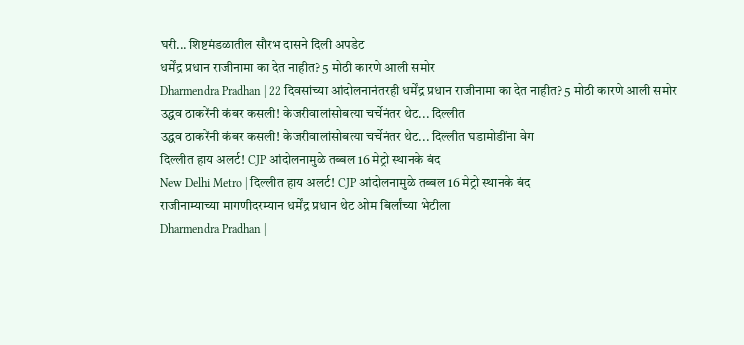घरी... शिष्टमंडळातील सौरभ दासने दिली अपडेट
धर्मेंद्र प्रधान राजीनामा का देत नाहीत? 5 मोठी कारणे आली समोर
Dharmendra Pradhan | 22 दिवसांच्या आंदोलनानंतरही धर्मेंद्र प्रधान राजीनामा का देत नाहीत? 5 मोठी कारणे आली समोर
उद्धव ठाकरेंनी कंबर कसली! केजरीवालांसोबत्या चर्चेनंतर थेट... दिल्लीत
उद्धव ठाकरेंनी कंबर कसली! केजरीवालांसोबत्या चर्चेनंतर थेट... दिल्लीत घडामोडींना वेग
दिल्लीत हाय अलर्ट! CJP आंदोलनामुळे तब्बल 16 मेट्रो स्थानके बंद
New Delhi Metro | दिल्लीत हाय अलर्ट! CJP आंदोलनामुळे तब्बल 16 मेट्रो स्थानके बंद
राजीनाम्याच्या मागणीदरम्यान धर्मेंद्र प्रधान थेट ओम बिर्लांच्या भेटीला
Dharmendra Pradhan |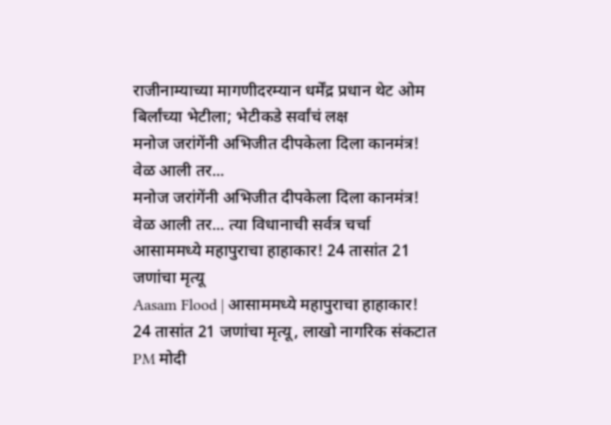राजीनाम्याच्या मागणीदरम्यान धर्मेंद्र प्रधान थेट ओम बिर्लांच्या भेटीला; भेटीकडे सर्वांचं लक्ष
मनोज जरांगेंनी अभिजीत दीपकेला दिला कानमंत्र! वेळ आली तर...
मनोज जरांगेंनी अभिजीत दीपकेला दिला कानमंत्र! वेळ आली तर... त्या विधानाची सर्वत्र चर्चा
आसाममध्ये महापुराचा हाहाकार! 24 तासांत 21 जणांचा मृत्यू
Aasam Flood | आसाममध्ये महापुराचा हाहाकार! 24 तासांत 21 जणांचा मृत्यू, लाखो नागरिक संकटात
PM मोदी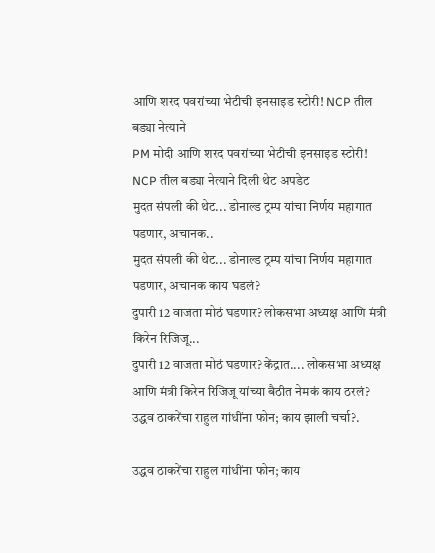आणि शरद पवरांच्या भेटीची इनसाइड स्टोरी! NCP तील बड्या नेत्याने
PM मोदी आणि शरद पवरांच्या भेटीची इनसाइड स्टोरी! NCP तील बड्या नेत्याने दिली थेट अपडेट
मुदत संपली की थेट... डोनाल्ड ट्रम्प यांचा निर्णय महागात पडणार, अचानक..
मुदत संपली की थेट... डोनाल्ड ट्रम्प यांचा निर्णय महागात पडणार, अचानक काय घडलं?
दुपारी 12 वाजता मोठं घडणार? लोकसभा अध्यक्ष आणि मंत्री किरेन रिजिजू...
दुपारी 12 वाजता मोठं घडणार? केंद्रात.... लोकसभा अध्यक्ष आणि मंत्री किरेन रिजिजू यांच्या बैठीत नेमकं काय ठरलं?
उद्धव ठाकरेंचा राहुल गांधींना फोन; काय झाली चर्चा?.

उद्धव ठाकरेंचा राहुल गांधींना फोन; काय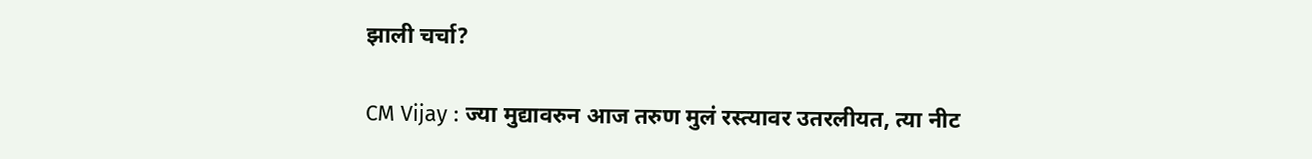झाली चर्चा?

CM Vijay : ज्या मुद्यावरुन आज तरुण मुलं रस्त्यावर उतरलीयत, त्या नीट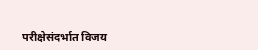परीक्षेसंदर्भात विजय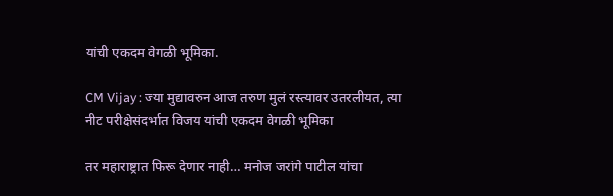यांची एकदम वेगळी भूमिका.

CM Vijay : ज्या मुद्यावरुन आज तरुण मुलं रस्त्यावर उतरलीयत, त्या नीट परीक्षेसंदर्भात विजय यांची एकदम वेगळी भूमिका

तर महाराष्ट्रात फिरू देणार नाही… मनोज जरांगे पाटील यांचा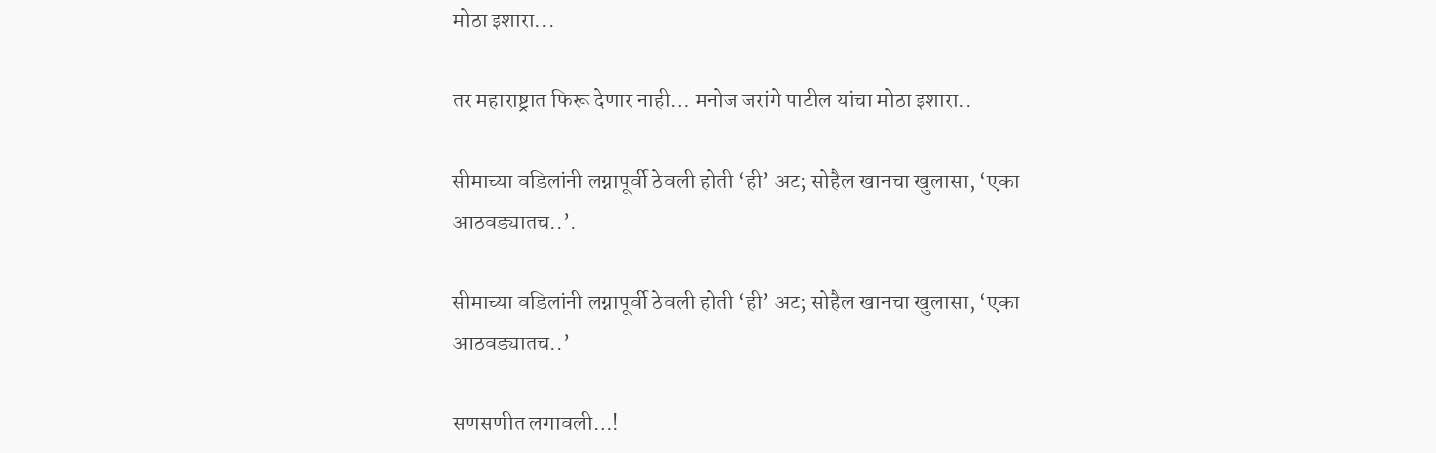मोठा इशारा...

तर महाराष्ट्रात फिरू देणार नाही… मनोज जरांगे पाटील यांचा मोठा इशारा..

सीमाच्या वडिलांनी लग्नापूर्वी ठेवली होती ‘ही’ अट; सोहैल खानचा खुलासा, ‘एका आठवड्यातच..’.

सीमाच्या वडिलांनी लग्नापूर्वी ठेवली होती ‘ही’ अट; सोहैल खानचा खुलासा, ‘एका आठवड्यातच..’

सणसणीत लगावली…!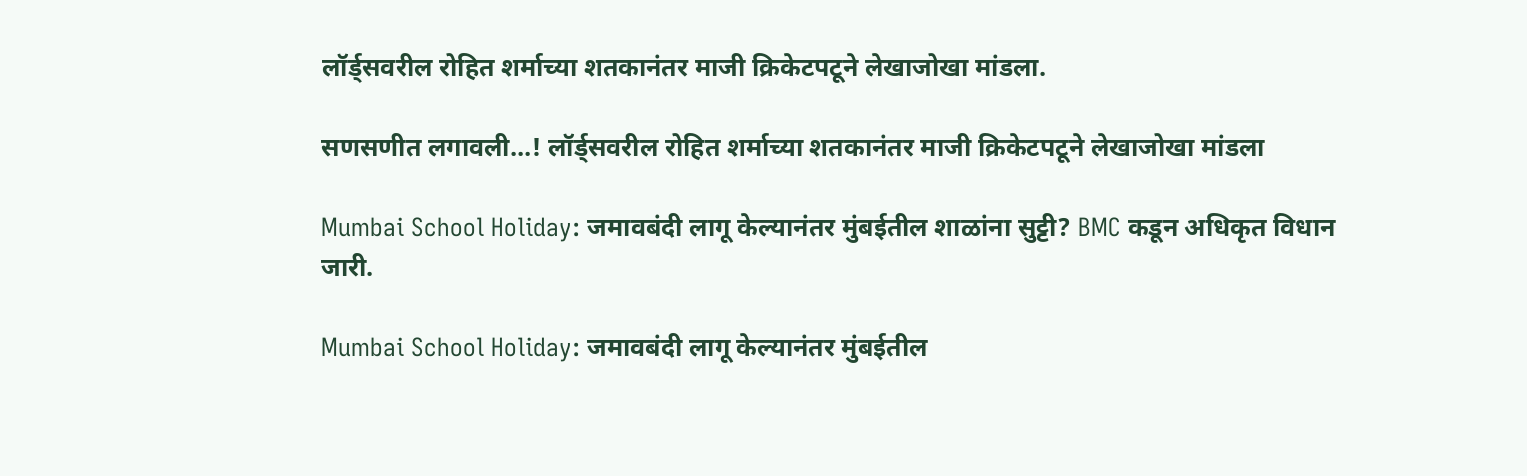लॉर्ड्सवरील रोहित शर्माच्या शतकानंतर माजी क्रिकेटपटूने लेखाजोखा मांडला.

सणसणीत लगावली…! लॉर्ड्सवरील रोहित शर्माच्या शतकानंतर माजी क्रिकेटपटूने लेखाजोखा मांडला

Mumbai School Holiday: जमावबंदी लागू केल्यानंतर मुंबईतील शाळांना सुट्टी? BMC कडून अधिकृत विधान जारी.

Mumbai School Holiday: जमावबंदी लागू केल्यानंतर मुंबईतील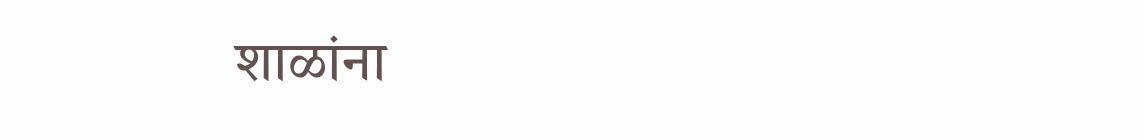शाळांना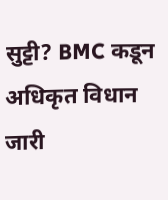सुट्टी? BMC कडून अधिकृत विधान जारी